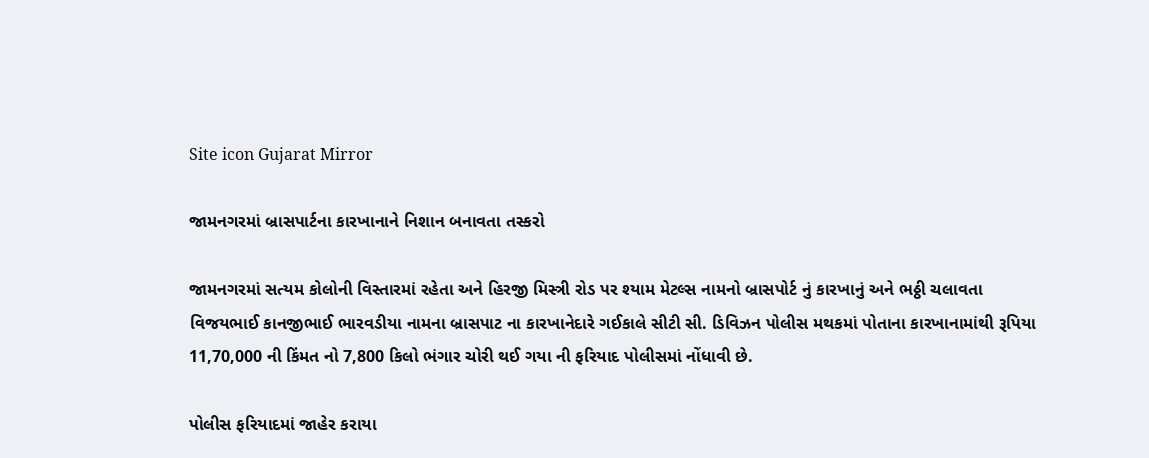Site icon Gujarat Mirror

જામનગરમાં બ્રાસપાર્ટના કારખાનાને નિશાન બનાવતા તસ્કરો

જામનગરમાં સત્યમ કોલોની વિસ્તારમાં રહેતા અને હિરજી મિસ્ત્રી રોડ પર શ્યામ મેટલ્સ નામનો બ્રાસપોર્ટ નું કારખાનું અને ભઠ્ઠી ચલાવતા વિજયભાઈ કાનજીભાઈ ભારવડીયા નામના બ્રાસપાટ ના કારખાનેદારે ગઈકાલે સીટી સી. ડિવિઝન પોલીસ મથકમાં પોતાના કારખાનામાંથી રૂપિયા 11,70,000 ની કિંમત નો 7,800 કિલો ભંગાર ચોરી થઈ ગયા ની ફરિયાદ પોલીસમાં નોંધાવી છે.

પોલીસ ફરિયાદમાં જાહેર કરાયા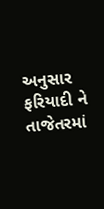અનુસાર ફરિયાદી ને તાજેતરમાં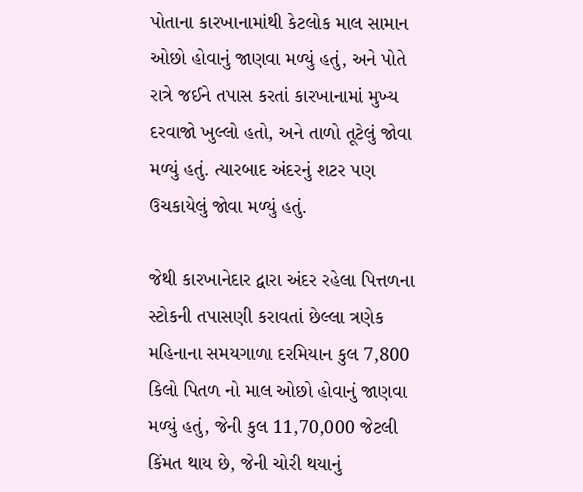પોતાના કારખાનામાંથી કેટલોક માલ સામાન ઓછો હોવાનું જાણવા મળ્યું હતું, અને પોતે રાત્રે જઈને તપાસ કરતાં કારખાનામાં મુખ્ય દરવાજો ખુલ્લો હતો, અને તાળો તૂટેલું જોવા મળ્યું હતું. ત્યારબાદ અંદરનું શટર પણ ઉચકાયેલું જોવા મળ્યું હતું.

જેથી કારખાનેદાર દ્વારા અંદર રહેલા પિત્તળના સ્ટોકની તપાસણી કરાવતાં છેલ્લા ત્રણેક મહિનાના સમયગાળા દરમિયાન કુલ 7,800 કિલો પિતળ નો માલ ઓછો હોવાનું જાણવા મળ્યું હતું, જેની કુલ 11,70,000 જેટલી કિંમત થાય છે, જેની ચોરી થયાનું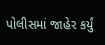પોલીસમાં જાહેર કર્યું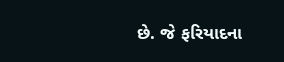છે. જે ફરિયાદના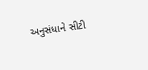અનુસંધાને સીટી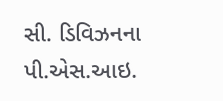સી. ડિવિઝનના પી.એસ.આઇ.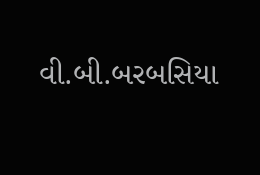વી.બી.બરબસિયા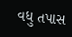વધુ તપાસ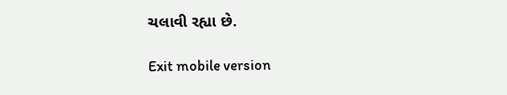ચલાવી રહ્યા છે.

Exit mobile version